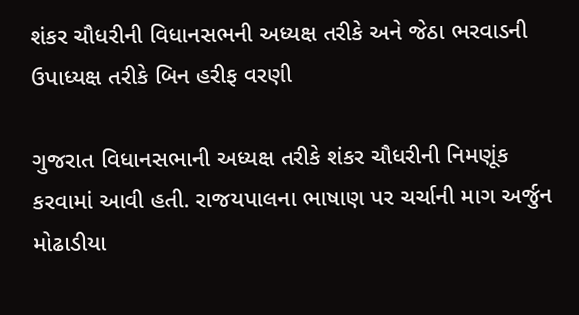શંકર ચૌધરીની વિધાનસભની અધ્યક્ષ તરીકે અને જેઠા ભરવાડની ઉપાધ્યક્ષ તરીકે બિન હરીફ વરણી

ગુજરાત વિધાનસભાની અધ્યક્ષ તરીકે શંકર ચૌધરીની નિમણૂંક કરવામાં આવી હતી. રાજયપાલના ભાષાણ પર ચર્ચાની માગ અર્જુન મોઢાડીયા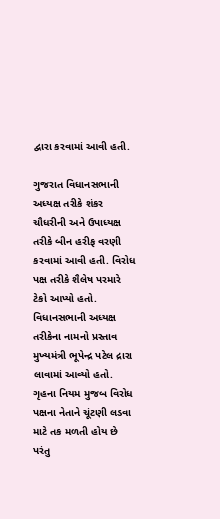દ્વારા કરવામાં આવી હતી.

ગુજરાત વિધાનસભાની અધ્યક્ષ તરીકે શંકર ચૌધરીની અને ઉપાધ્યક્ષ તરીકે બીન હરીફ વરણી કરવામાં આવી હતી. વિરોધ પક્ષ તરીકે શૈલેષ પરમારે ટેકો આપ્યો હતો. વિધાનસભાની અધ્યક્ષ તરીકેના નામનો પ્રસ્તાવ મુખ્યમંત્રી ભૂપેન્દ્ર પટેલ દ્રારા લાવામાં આવ્યો હતો. ગૃહના નિયમ મુજબ વિરોધ પક્ષના નેતાને ચૂંટણી લડવા માટે તક મળતી હોય છે પરંતુ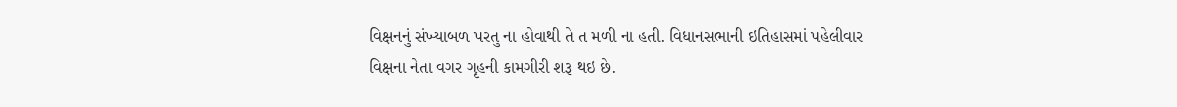વિક્ષનનું સંખ્યાબળ પરતુ ના હોવાથી તે ત મળી ના હતી. વિધાનસભાની ઇતિહાસમાં પહેલીવાર વિક્ષના નેતા વગર ગૃહની કામગીરી શરૂ થઇ છે.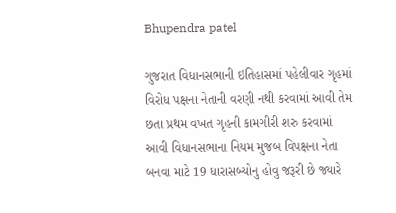Bhupendra patel

ગુજરાત વિધાનસભાની ઇતિહાસમાં પહેલીવાર ગૃહમાં વિરોધ પક્ષના નેતાની વરણી નથી કરવામાં આવી તેમ છતા પ્રથમ વખત ગૃહની કામગીરી શરુ કરવામાં આવી વિધાનસભાના નિયમ મુજબ વિપક્ષના નેતા બનવા માટે 19 ધારાસબ્યોનુ હોવુ જરૂરી છે જ્યારે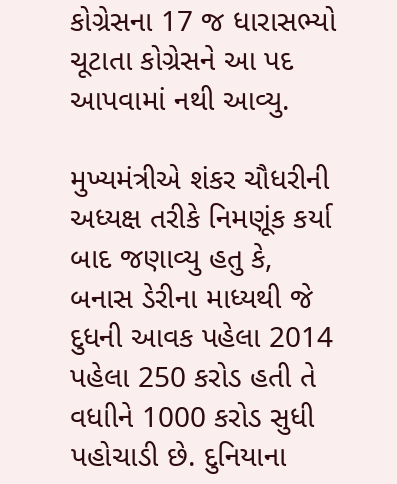કોગ્રેસના 17 જ ધારાસભ્યો ચૂટાતા કોગ્રેસને આ પદ આપવામાં નથી આવ્યુ.

મુખ્યમંત્રીએ શંકર ચૌધરીની અધ્યક્ષ તરીકે નિમણૂંક કર્યા બાદ જણાવ્યુ હતુ કે, બનાસ ડેરીના માધ્યથી જે દુધની આવક પહેલા 2014 પહેલા 250 કરોડ હતી તે વધાીને 1000 કરોડ સુધી પહોચાડી છે. દુનિયાના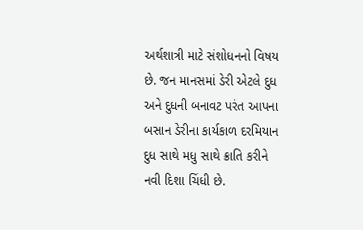અર્થશાત્રી માટે સંશોધનનો વિષય છે. જન માનસમાં ડેરી એટલે દુધ અને દુધની બનાવટ પરંત આપના બસાન ડેરીના કાર્યકાળ દરમિયાન દુધ સાથે મધુ સાથે ક્રાતિ કરીને નવી દિશા ચિંધી છે.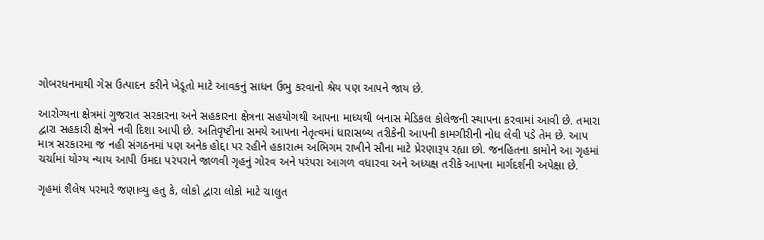ગોબરધનમાથી ગેસ ઉત્પાદન કરીને ખેડૂતો માટે આવકનું સાધન ઉભુ કરવાનો શ્રેય પણ આપને જાય છે.

આરોગ્યના ક્ષેત્રમાં ગુજરાત સરકારના અને સહકારના ક્ષેત્રના સહયોગથી આપના માધ્યથી બનાસ મેડિકલ કોલેજની સ્થાપના કરવામાં આવી છે. તમારા દ્વારા સહકારી ક્ષેત્રને નવી દિશા આપી છે. અતિવૃષ્ટીના સમયે આપના નેતૃત્વમાં ધારાસબ્ય તરીકેની આપની કામગીરીની નોધ લેવી પડે તેમ છે. આપ માત્ર સરકારમા જ નહી સંગઠનમાં પણ અનેક હોદ્દા પર રહીને હકારાત્મ અભિગમ રાખીને સૌના માટે પ્રેરણારૂપ રહ્યા છો. જનહિતના કામોને આ ગૃહમાં ચર્ચામાં યોગ્ય ન્યાય આપી ઉમદા પરંપરાને જાળવી ગૃહનું ગોરવ અને પરંપરા આગળ વધારવા અને અધ્યક્ષ તરીકે આપના માર્ગદર્શની અપેક્ષા છે.

ગૃહમાં શૈલેષ પરમારે જણાવ્યુ હતુ કે, લોકો દ્વારા લોકો માટે ચાલુત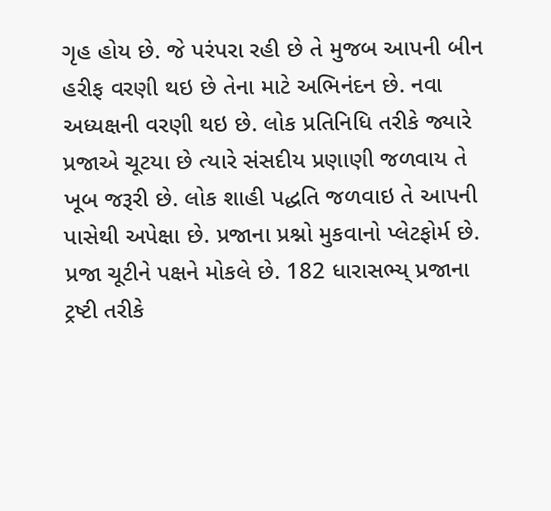ગૃહ હોય છે. જે પરંપરા રહી છે તે મુજબ આપની બીન હરીફ વરણી થઇ છે તેના માટે અભિનંદન છે. નવા અધ્યક્ષની વરણી થઇ છે. લોક પ્રતિનિધિ તરીકે જ્યારે પ્રજાએ ચૂટયા છે ત્યારે સંસદીય પ્રણાણી જળવાય તે ખૂબ જરૂરી છે. લોક શાહી પદ્ધતિ જળવાઇ તે આપની પાસેથી અપેક્ષા છે. પ્રજાના પ્રશ્નો મુકવાનો પ્લેટફોર્મ છે. પ્રજા ચૂટીને પક્ષને મોકલે છે. 182 ધારાસભ્ય્ પ્રજાના ટ્રષ્ટી તરીકે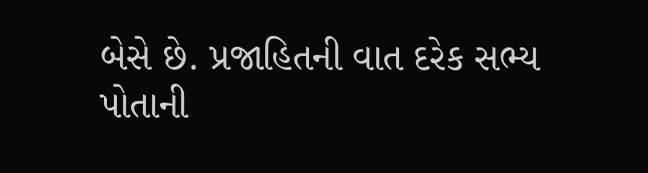બેસે છે. પ્રજાહિતની વાત દરેક સભ્ય પોતાની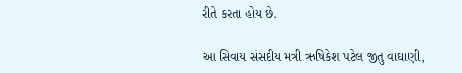રીતે કરતા હોય છે.

આ સિવાય સંસદીય મત્રી ઋષિકેશ પટેલ જીતુ વાઘાણી,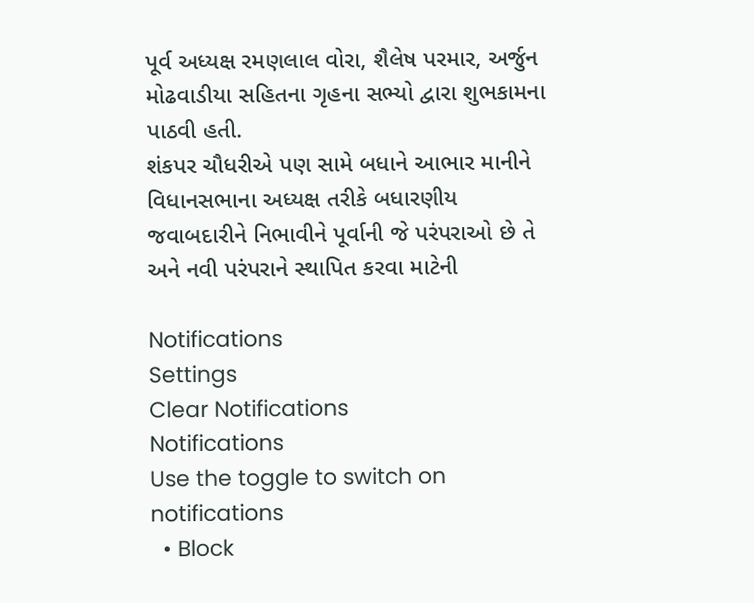પૂર્વ અધ્યક્ષ રમણલાલ વોરા, શૈલેષ પરમાર, અર્જુન મોઢવાડીયા સહિતના ગૃહના સભ્યો દ્વારા શુભકામના પાઠવી હતી.
શંકપર ચૌધરીએ પણ સામે બધાને આભાર માનીને વિધાનસભાના અધ્યક્ષ તરીકે બધારણીય જવાબદારીને નિભાવીને પૂર્વાની જે પરંપરાઓ છે તે અને નવી પરંપરાને સ્થાપિત કરવા માટેની

Notifications
Settings
Clear Notifications
Notifications
Use the toggle to switch on notifications
  • Block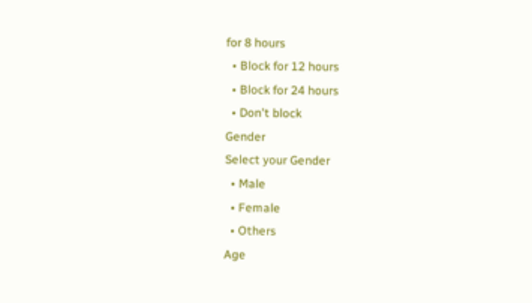for 8 hours
  • Block for 12 hours
  • Block for 24 hours
  • Don't block
Gender
Select your Gender
  • Male
  • Female
  • Others
Age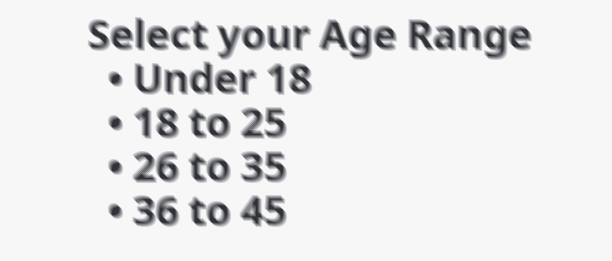Select your Age Range
  • Under 18
  • 18 to 25
  • 26 to 35
  • 36 to 45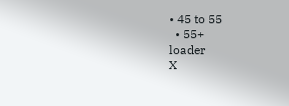• 45 to 55
  • 55+
loader
X